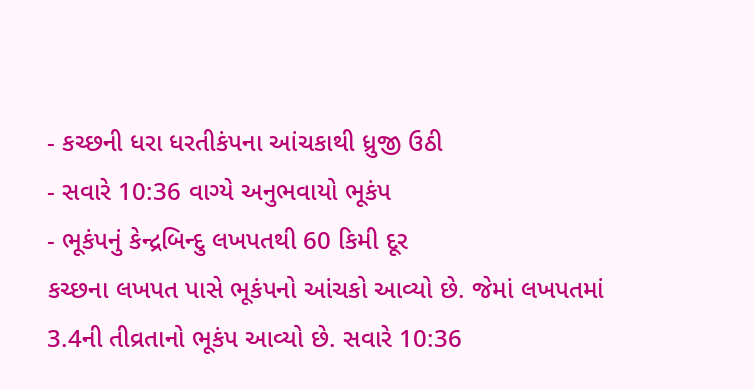- કચ્છની ધરા ધરતીકંપના આંચકાથી ધ્રુજી ઉઠી
- સવારે 10:36 વાગ્યે અનુભવાયો ભૂકંપ
- ભૂકંપનું કેન્દ્રબિન્દુ લખપતથી 60 કિમી દૂર
કચ્છના લખપત પાસે ભૂકંપનો આંચકો આવ્યો છે. જેમાં લખપતમાં 3.4ની તીવ્રતાનો ભૂકંપ આવ્યો છે. સવારે 10:36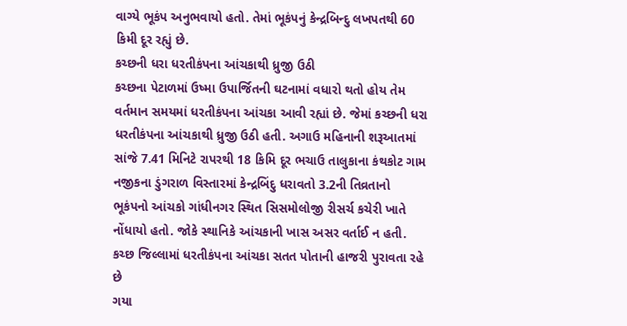વાગ્યે ભૂકંપ અનુભવાયો હતો. તેમાં ભૂકંપનું કેન્દ્રબિન્દુ લખપતથી 60 કિમી દૂર રહ્યું છે.
કચ્છની ધરા ધરતીકંપના આંચકાથી ધ્રુજી ઉઠી
કચ્છના પેટાળમાં ઉષ્મા ઉપાર્જિતની ઘટનામાં વધારો થતો હોય તેમ વર્તમાન સમયમાં ધરતીકંપના આંચકા આવી રહ્યાં છે. જેમાં કચ્છની ધરા ધરતીકંપના આંચકાથી ધ્રુજી ઉઠી હતી. અગાઉ મહિનાની શરૂઆતમાં સાંજે 7.41 મિનિટે રાપરથી 18 કિમિ દૂર ભચાઉ તાલુકાના કંથકોટ ગામ નજીકના ડુંગરાળ વિસ્તારમાં કેન્દ્રબિંદુ ધરાવતો 3.2ની તિવ્રતાનો ભૂકંપનો આંચકો ગાંધીનગર સ્થિત સિસમોલોજી રીસર્ચ કચેરી ખાતે નોંધાયો હતો. જોકે સ્થાનિકે આંચકાની ખાસ અસર વર્તાઈ ન હતી.
કચ્છ જિલ્લામાં ધરતીકંપના આંચકા સતત પોતાની હાજરી પુરાવતા રહે છે
ગયા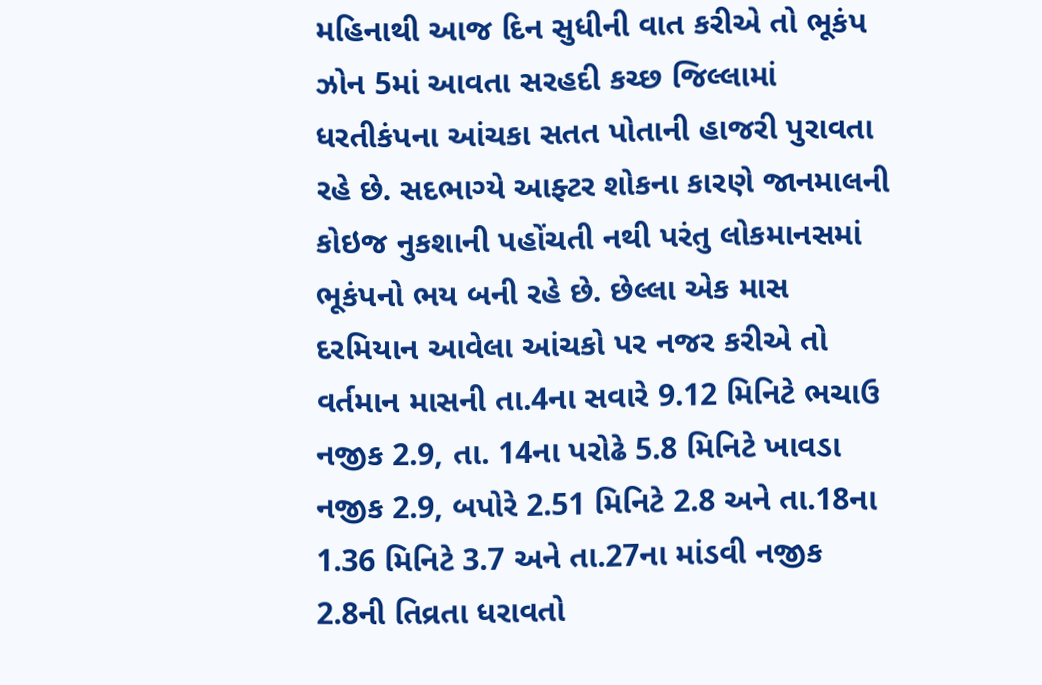મહિનાથી આજ દિન સુધીની વાત કરીએ તો ભૂકંપ ઝોન 5માં આવતા સરહદી કચ્છ જિલ્લામાં ધરતીકંપના આંચકા સતત પોતાની હાજરી પુરાવતા રહે છે. સદભાગ્યે આફ્ટર શોકના કારણે જાનમાલની કોઇજ નુકશાની પહોંચતી નથી પરંતુ લોકમાનસમાં ભૂકંપનો ભય બની રહે છે. છેલ્લા એક માસ દરમિયાન આવેલા આંચકો પર નજર કરીએ તો વર્તમાન માસની તા.4ના સવારે 9.12 મિનિટે ભચાઉ નજીક 2.9, તા. 14ના પરોઢે 5.8 મિનિટે ખાવડા નજીક 2.9, બપોરે 2.51 મિનિટે 2.8 અને તા.18ના 1.36 મિનિટે 3.7 અને તા.27ના માંડવી નજીક 2.8ની તિવ્રતા ધરાવતો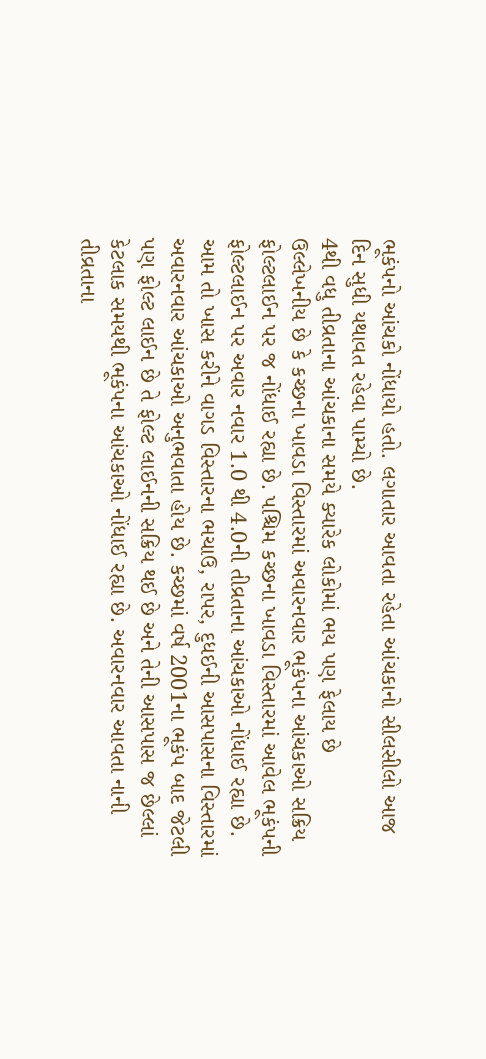ભૂકંપનો આંચકો નોંધાયો હતો. લગાતાર આવતા રહેતા આંચકાનો સીલસીલો આજ દિન સુધી યથાવત રહેવા પામ્યો છે.
4થી વધુ તીવ્રતાના આંચકાના સમયે ક્યારેક લોકોમાં ભય પણ ફેલાય છે
ઉલ્લેખનીય છે કે કચ્છના ખાવડા વિસ્તારમાં અવારનવાર ભૂકંપના આંચકાઓ સક્રિય ફોલ્ટલાઈન પર જ નોંધાઈ રહ્યા છે. પશ્ચિમ કચ્છના ખાવડા વિસ્તારમાં આવેલ ભૂકંપની ફોલ્ટલાઈન પર અવાર નવાર 1.0 થી 4.0ની તીવ્રતાના આંચકાઓ નોંધાઈ રહ્યા છે. આમ તો ખાસ કરીને વાગડ વિસ્તારના ભચાઉ, રાપર, દુધઈની આસપાસના વિસ્તારમાં અવારનવાર આંચકાઓ અનુભવાતા હોય છે. કચ્છમાં વર્ષ 2001ના ભૂકંપ બાદ જેટલી પણ ફોલ્ટ લાઈન છે તે ફોલ્ટ લાઈનની સક્રિય થઈ છે અને તેની આસપાસ જ છેલ્લાં કેટલાક સમયથી ભૂકંપના આંચકાઓ નોંધાઈ રહ્યા છે. અવારનવાર આવતા નાની તીવ્રતાના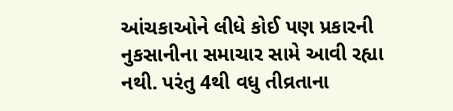આંચકાઓને લીધે કોઈ પણ પ્રકારની નુકસાનીના સમાચાર સામે આવી રહ્યા નથી. પરંતુ 4થી વધુ તીવ્રતાના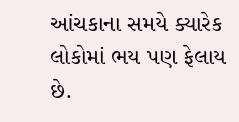આંચકાના સમયે ક્યારેક લોકોમાં ભય પણ ફેલાય છે.